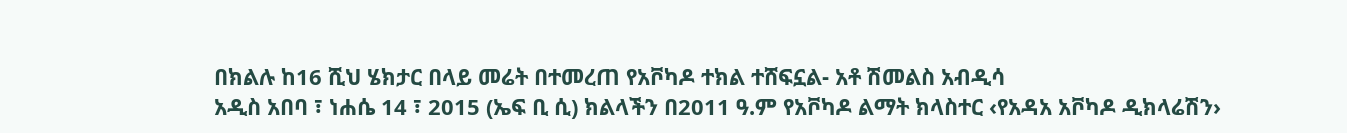በክልሉ ከ16 ሺህ ሄክታር በላይ መሬት በተመረጠ የአቮካዶ ተክል ተሸፍኗል- አቶ ሽመልስ አብዲሳ
አዲስ አበባ ፣ ነሐሴ 14 ፣ 2015 (ኤፍ ቢ ሲ) ክልላችን በ2011 ዓ.ም የአቮካዶ ልማት ክላስተር ‹የአዳአ አቮካዶ ዲክላሬሽን›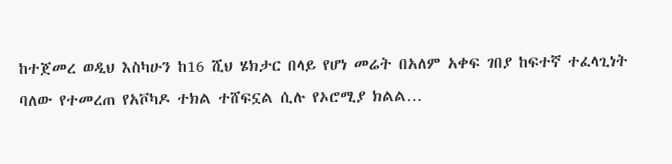ከተጀመረ ወዲህ እስካሁን ከ16 ሺህ ሄክታር በላይ የሆነ መሬት በአለም አቀፍ ገበያ ከፍተኛ ተፈላጊነት ባለው የተመረጠ የአቮካዶ ተክል ተሸፍኗል ሲሉ የኦሮሚያ ክልል…